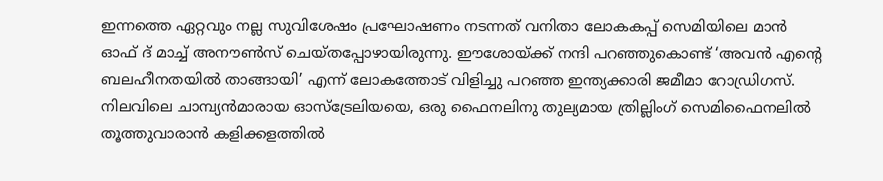ഇന്നത്തെ ഏറ്റവും നല്ല സുവിശേഷം പ്രഘോഷണം നടന്നത് വനിതാ ലോകകപ്പ് സെമിയിലെ മാൻ ഓഫ് ദ് മാച്ച് അനൗൺസ് ചെയ്തപ്പോഴായിരുന്നു. ഈശോയ്ക്ക് നന്ദി പറഞ്ഞുകൊണ്ട് ‘അവൻ എന്റെ ബലഹീനതയിൽ താങ്ങായി’ എന്ന് ലോകത്തോട് വിളിച്ചു പറഞ്ഞ ഇന്ത്യക്കാരി ജമീമാ റോഡ്രിഗസ്. നിലവിലെ ചാമ്പ്യൻമാരായ ഓസ്ട്രേലിയയെ, ഒരു ഫൈനലിനു തുല്യമായ ത്രില്ലിംഗ് സെമിഫൈനലിൽ തൂത്തുവാരാൻ കളിക്കളത്തിൽ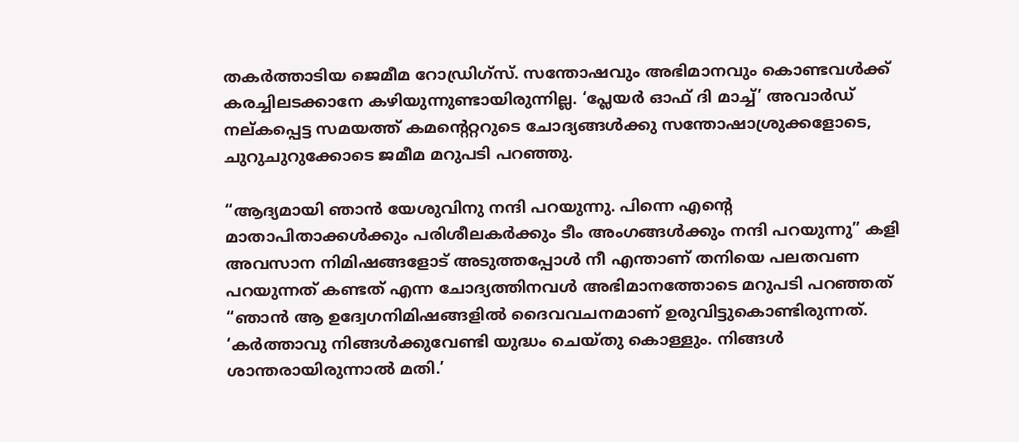തകർത്താടിയ ജെമീമ റോഡ്രിഗ്‌സ്. സന്തോഷവും അഭിമാനവും കൊണ്ടവൾക്ക് കരച്ചിലടക്കാനേ കഴിയുന്നുണ്ടായിരുന്നില്ല. ‘പ്ലേയർ ഓഫ് ദി മാച്ച്’ അവാർഡ് നല്കപ്പെട്ട സമയത്ത് കമന്റെറ്ററുടെ ചോദ്യങ്ങൾക്കു സന്തോഷാശ്രുക്കളോടെ, ചുറുചുറുക്കോടെ ജമീമ മറുപടി പറഞ്ഞു.

“ആദ്യമായി ഞാൻ യേശുവിനു നന്ദി പറയുന്നു. പിന്നെ എൻ്റെ മാതാപിതാക്കൾക്കും പരിശീലകർക്കും ടീം അംഗങ്ങൾക്കും നന്ദി പറയുന്നു” കളി അവസാന നിമിഷങ്ങളോട് അടുത്തപ്പോൾ നീ എന്താണ് തനിയെ പലതവണ പറയുന്നത് കണ്ടത് എന്ന ചോദ്യത്തിനവൾ അഭിമാനത്തോടെ മറുപടി പറഞ്ഞത് “ഞാൻ ആ ഉദ്വേഗനിമിഷങ്ങളിൽ ദൈവവചനമാണ് ഉരുവിട്ടുകൊണ്ടിരുന്നത്. ‘കര്‍ത്താവു നിങ്ങള്‍ക്കുവേണ്ടി യുദ്ധം ചെയ്തു കൊള്ളും. നിങ്ങള്‍ ശാന്തരായിരുന്നാല്‍ മതി.’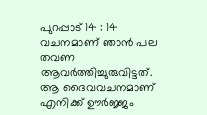പുറപ്പാട്‌ 14 : 14 വചനമാണ് ഞാൻ പല തവണ ആവർത്തിച്ചുരുവിട്ടത്. ആ ദൈവവചനമാണ് എനിക്ക് ഊർജ്ജം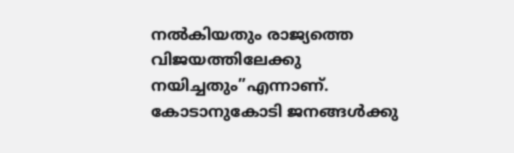നൽകിയതും രാജ്യത്തെ വിജയത്തിലേക്കു നയിച്ചതും”എന്നാണ്. കോടാനുകോടി ജനങ്ങൾക്കു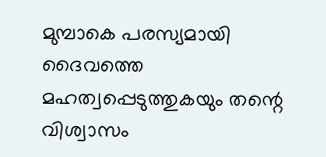മുമ്പാകെ പരസ്യമായി ദൈവത്തെ മഹത്വപ്പെടുത്തുകയും തന്റെ വിശ്വാസം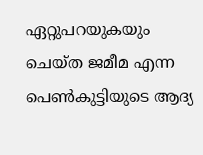ഏറ്റുപറയുകയും ചെയ്ത ജമീമ എന്ന പെൺകുട്ടിയുടെ ആദ്യ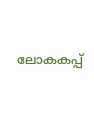ലോകകപ്പ്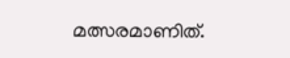മത്സരമാണിത്.